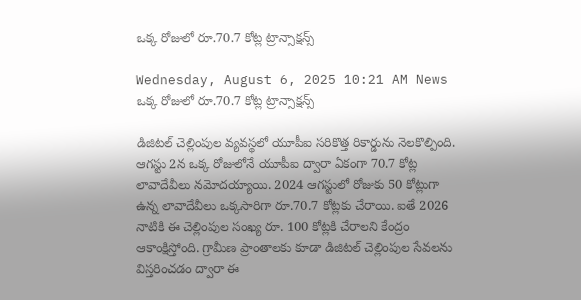ఒక్క రోజులో రూ.70.7 కోట్ల ట్రాన్సాక్షన్స్

Wednesday, August 6, 2025 10:21 AM News
ఒక్క రోజులో రూ.70.7 కోట్ల ట్రాన్సాక్షన్స్

డిజిటల్ చెల్లింపుల వ్యవస్థలో యూపీఐ సరికొత్త రికార్డును నెలకొల్పింది. ఆగస్టు 2న ఒక్క రోజులోనే యూపీఐ ద్వారా ఏకంగా 70.7 కోట్ల లావాదేవీలు నమోదయ్యాయి. 2024 ఆగస్టులో రోజుకు 50 కోట్లుగా ఉన్న లావాదేవీలు ఒక్కసారిగా రూ.70.7 కోట్లకు చేరాయి. ఐతే 2026 నాటికి ఈ చెల్లింపుల సంఖ్య రూ. 100 కోట్లకి చేరాలని కేంద్రం ఆకాంక్షిస్తోంది. గ్రామీణ ప్రాంతాలకు కూడా డిజిటల్ చెల్లింపుల సేవలను విస్తరించడం ద్వారా ఈ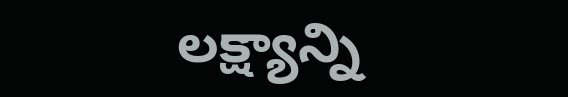లక్ష్యాన్ని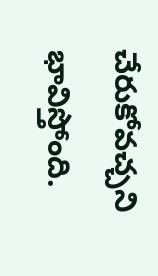చేరుకోవచ్చని భావిస్తోంది.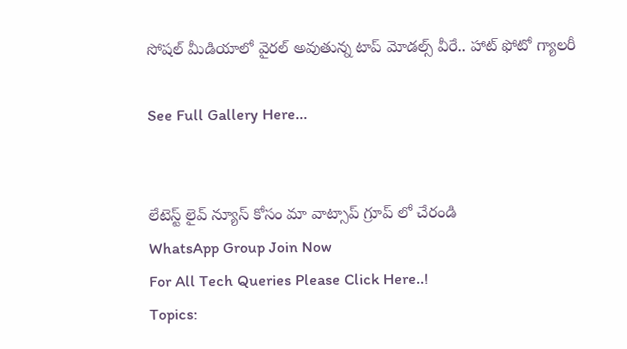సోషల్ మీడియాలో వైరల్ అవుతున్న టాప్ మోడల్స్ వీరే.. హాట్ ఫోటో గ్యాలరీ

See Full Gallery Here...


లేటెస్ట్ లైవ్ న్యూస్ కోసం మా వాట్సాప్ గ్రూప్ లో చేరండి
WhatsApp Group Join Now
For All Tech Queries Please Click Here..!
Topics: